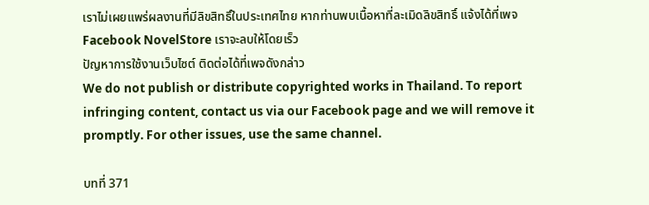เราไม่เผยแพร่ผลงานที่มีลิขสิทธิ์ในประเทศไทย หากท่านพบเนื้อหาที่ละเมิดลิขสิทธิ์ แจ้งได้ที่เพจ Facebook NovelStore เราจะลบให้โดยเร็ว
ปัญหาการใช้งานเว็บไซต์ ติดต่อได้ที่เพจดังกล่าว
We do not publish or distribute copyrighted works in Thailand. To report infringing content, contact us via our Facebook page and we will remove it promptly. For other issues, use the same channel.

บทที่ 371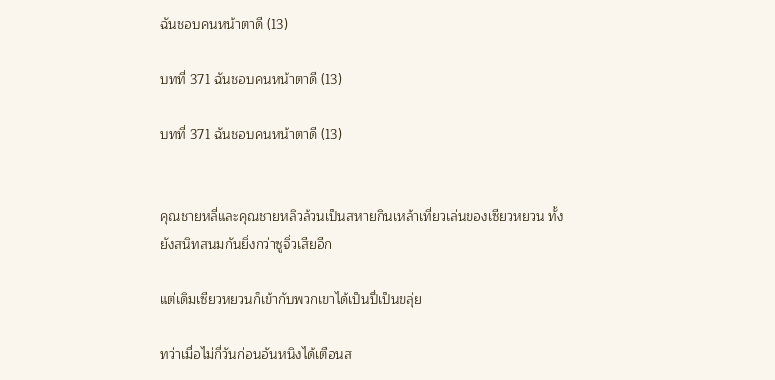ฉันชอบคนหน้าตาดี (13)

บทที่ 371 ฉันชอบคนหน้าตาดี (13)

บทที่ 371 ฉันชอบคนหน้าตาดี (13)


คุณชายหลี่และคุณชายหลิวล้วนเป็นสหายกินเหล้าเที่ยวเล่นของเซียวหยวน ทั้งยังสนิทสนมกันยิ่งกว่าซูจิ่วเสียอีก

แต่เดิมเซียวหยวนก็เข้ากับพวกเขาได้เป็นปี่เป็นขลุ่ย

ทว่าเมื่อไม่กี่วันก่อนอันหนิงได้เตือนส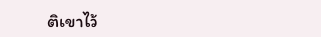ติเขาไว้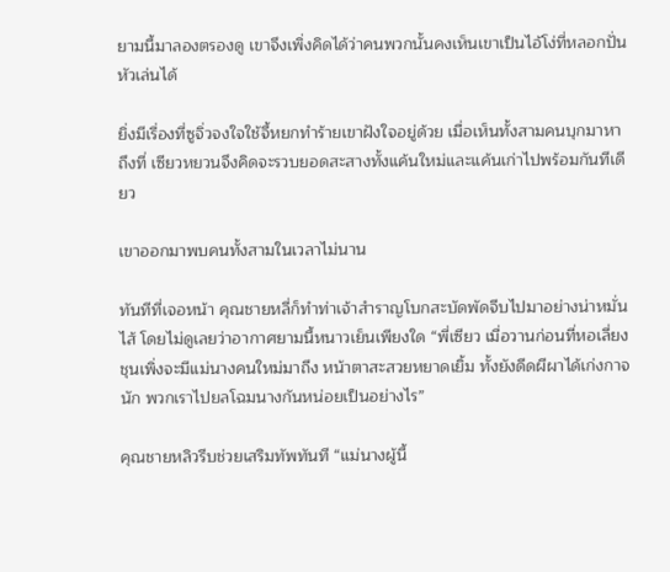ยามนี้มาลองตรองดู เขาจึงเพิ่งคิดได้ว่าคนพวกนั้นคงเห็นเขาเป็นไอ้โง่ที่หลอกปั่นหัวเล่นได้

ยิ่งมีเรื่องที่ซูจิ่วจงใจใช้จี้หยกทำร้ายเขาฝังใจอยู่ด้วย เมื่อเห็นทั้งสามคนบุกมาหาถึงที่ เซียวหยวนจึงคิดจะรวบยอดสะสางทั้งแค้นใหม่และแค้นเก่าไปพร้อมกันทีเดียว

เขาออกมาพบคนทั้งสามในเวลาไม่นาน

ทันทีที่เจอหน้า คุณชายหลี่ก็ทำท่าเจ้าสำราญโบกสะบัดพัดจีบไปมาอย่างน่าหมั่นไส้ โดยไม่ดูเลยว่าอากาศยามนี้หนาวเย็นเพียงใด “พี่เซียว เมื่อวานก่อนที่หอเลี่ยงชุนเพิ่งจะมีแม่นางคนใหม่มาถึง หน้าตาสะสวยหยาดเยิ้ม ทั้งยังดีดผีผาได้เก่งกาจนัก พวกเราไปยลโฉมนางกันหน่อยเป็นอย่างไร”

คุณชายหลิวรีบช่วยเสริมทัพทันที “แม่นางผู้นี้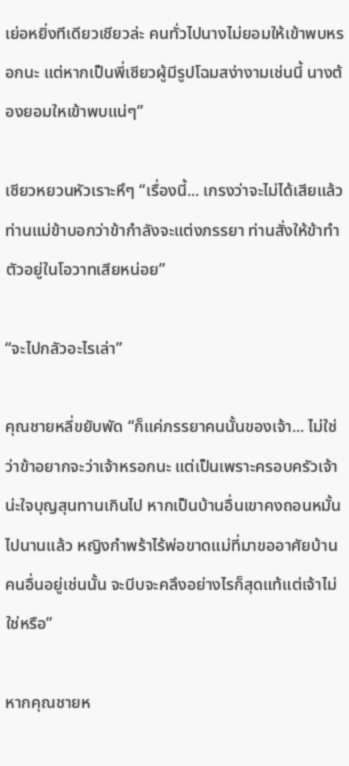เย่อหยิ่งทีเดียวเชียวล่ะ คนทั่วไปนางไม่ยอมให้เข้าพบหรอกนะ แต่หากเป็นพี่เซียวผู้มีรูปโฉมสง่างามเช่นนี้ นางต้องยอมใหเข้าพบแน่ๆ”

เซียวหยวนหัวเราะหึๆ “เรื่องนี้... เกรงว่าจะไม่ได้เสียแล้ว ท่านแม่ข้าบอกว่าข้ากำลังจะแต่งภรรยา ท่านสั่งให้ข้าทำตัวอยู่ในโอวาทเสียหน่อย”

“จะไปกลัวอะไรเล่า”

คุณชายหลี่ขยับพัด “ก็แค่ภรรยาคนนั้นของเจ้า... ไม่ใช่ว่าข้าอยากจะว่าเจ้าหรอกนะ แต่เป็นเพราะครอบครัวเจ้าน่ะใจบุญสุนทานเกินไป หากเป็นบ้านอื่นเขาคงถอนหมั้นไปนานแล้ว หญิงกำพร้าไร้พ่อขาดแม่ที่มาขออาศัยบ้านคนอื่นอยู่เช่นนั้น จะบีบจะคลึงอย่างไรก็สุดแท้แต่เจ้าไม่ใช่หรือ”

หากคุณชายห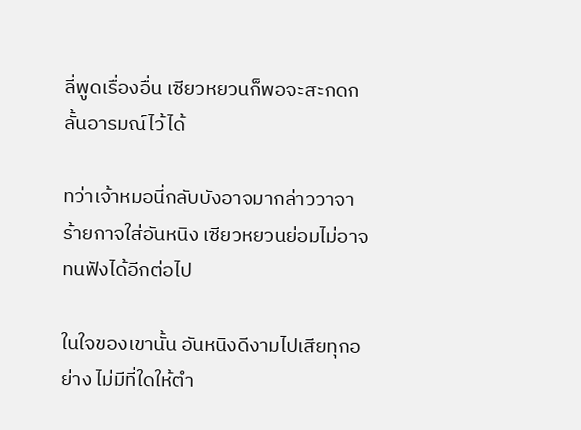ลี่พูดเรื่องอื่น เซียวหยวนก็พอจะสะกดกลั้นอารมณ์ไว้ได้

ทว่าเจ้าหมอนี่กลับบังอาจมากล่าววาจาร้ายกาจใส่อันหนิง เซียวหยวนย่อมไม่อาจทนฟังได้อีกต่อไป

ในใจของเขานั้น อันหนิงดีงามไปเสียทุกอย่าง ไม่มีที่ใดให้ตำ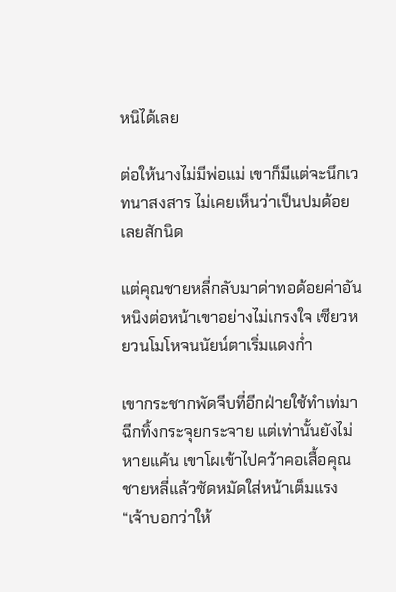หนิได้เลย

ต่อให้นางไม่มีพ่อแม่ เขาก็มีแต่จะนึกเวทนาสงสาร ไม่เคยเห็นว่าเป็นปมด้อยเลยสักนิด

แต่คุณชายหลี่กลับมาด่าทอด้อยค่าอันหนิงต่อหน้าเขาอย่างไม่เกรงใจ เซียวหยวนโมโหจนนัยน์ตาเริ่มแดงก่ำ

เขากระชากพัดจีบที่อีกฝ่ายใช้ทำเท่มาฉีกทิ้งกระจุยกระจาย แต่เท่านั้นยังไม่หายแค้น เขาโผเข้าไปคว้าคอเสื้อคุณชายหลี่แล้วซัดหมัดใส่หน้าเต็มแรง “เจ้าบอกว่าให้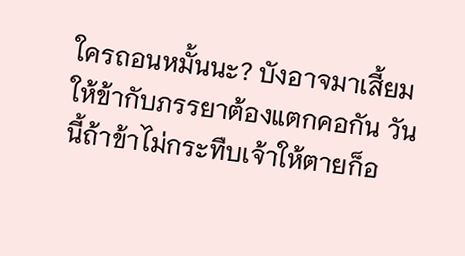ใครถอนหมั้นนะ? บังอาจมาเสี้ยมให้ข้ากับภรรยาต้องแตกคอกัน วันนี้ถ้าข้าไม่กระทืบเจ้าให้ตายก็อ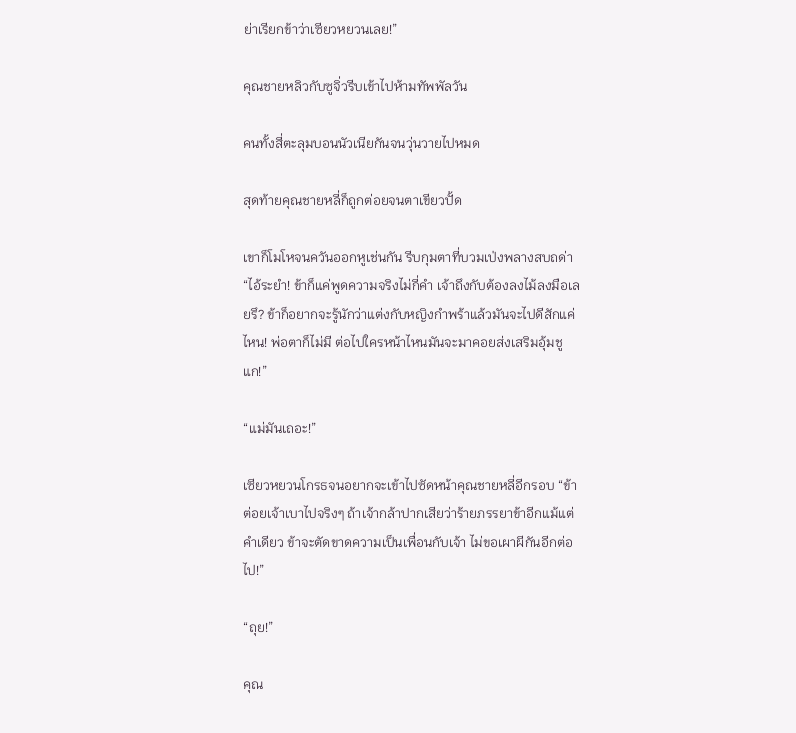ย่าเรียกข้าว่าเซียวหยวนเลย!”

คุณชายหลิวกับซูจิ่วรีบเข้าไปห้ามทัพพัลวัน

คนทั้งสี่ตะลุมบอนนัวเนียกันจนวุ่นวายไปหมด

สุดท้ายคุณชายหลี่ก็ถูกต่อยจนตาเขียวปั้ด

เขาก็โมโหจนควันออกหูเช่นกัน รีบกุมตาที่บวมเป่งพลางสบถด่า “ไอ้ระยำ! ข้าก็แค่พูดความจริงไม่กี่คำ เจ้าถึงกับต้องลงไม้ลงมือเลยรึ? ข้าก็อยากจะรู้นักว่าแต่งกับหญิงกำพร้าแล้วมันจะไปดีสักแค่ไหน! พ่อตาก็ไม่มี ต่อไปใครหน้าไหนมันจะมาคอยส่งเสริมอุ้มชูแก!”

“แม่มันเถอะ!”

เซียวหยวนโกรธจนอยากจะเข้าไปซัดหน้าคุณชายหลี่อีกรอบ “ข้าต่อยเจ้าเบาไปจริงๆ ถ้าเจ้ากล้าปากเสียว่าร้ายภรรยาข้าอีกแม้แต่คำเดียว ข้าจะตัดขาดความเป็นเพื่อนกับเจ้า ไม่ขอเผาผีกันอีกต่อไป!”

“ถุย!”

คุณ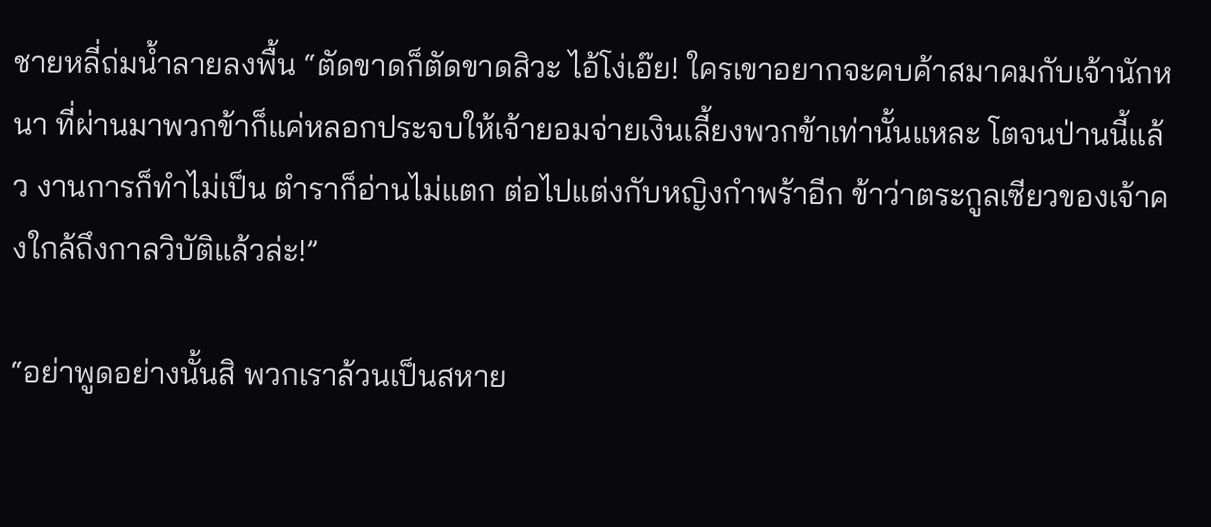ชายหลี่ถ่มน้ำลายลงพื้น “ตัดขาดก็ตัดขาดสิวะ ไอ้โง่เอ๊ย! ใครเขาอยากจะคบค้าสมาคมกับเจ้านักหนา ที่ผ่านมาพวกข้าก็แค่หลอกประจบให้เจ้ายอมจ่ายเงินเลี้ยงพวกข้าเท่านั้นแหละ โตจนป่านนี้แล้ว งานการก็ทำไม่เป็น ตำราก็อ่านไม่แตก ต่อไปแต่งกับหญิงกำพร้าอีก ข้าว่าตระกูลเซียวของเจ้าคงใกล้ถึงกาลวิบัติแล้วล่ะ!”

“อย่าพูดอย่างนั้นสิ พวกเราล้วนเป็นสหาย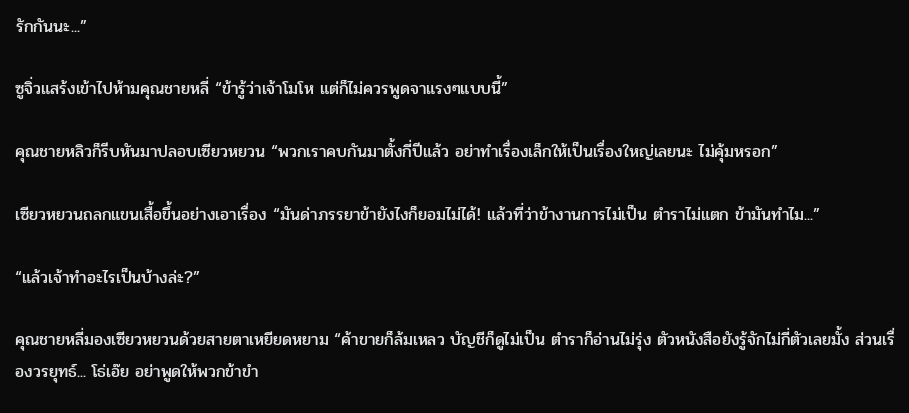รักกันนะ...”

ซูจิ่วแสร้งเข้าไปห้ามคุณชายหลี่ “ข้ารู้ว่าเจ้าโมโห แต่ก็ไม่ควรพูดจาแรงๆแบบนี้”

คุณชายหลิวก็รีบหันมาปลอบเซียวหยวน “พวกเราคบกันมาตั้งกี่ปีแล้ว อย่าทำเรื่องเล็กให้เป็นเรื่องใหญ่เลยนะ ไม่คุ้มหรอก”

เซียวหยวนถลกแขนเสื้อขึ้นอย่างเอาเรื่อง “มันด่าภรรยาข้ายังไงก็ยอมไม่ได้! แล้วที่ว่าข้างานการไม่เป็น ตำราไม่แตก ข้ามันทำไม...”

“แล้วเจ้าทำอะไรเป็นบ้างล่ะ?”

คุณชายหลี่มองเซียวหยวนด้วยสายตาเหยียดหยาม “ค้าขายก็ล้มเหลว บัญชีก็ดูไม่เป็น ตำราก็อ่านไม่รุ่ง ตัวหนังสือยังรู้จักไม่กี่ตัวเลยมั้ง ส่วนเรื่องวรยุทธ์... โธ่เอ๊ย อย่าพูดให้พวกข้าขำ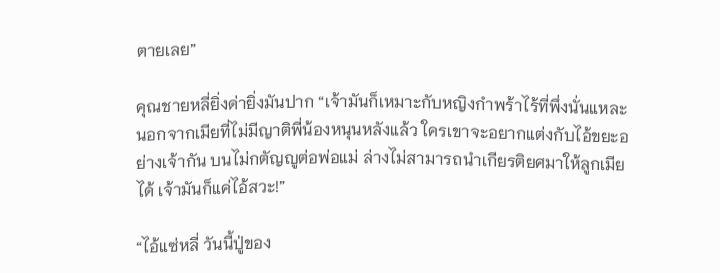ตายเลย”

คุณชายหลี่ยิ่งด่ายิ่งมันปาก “เจ้ามันก็เหมาะกับหญิงกำพร้าไร้ที่พึ่งนั่นแหละ นอกจากเมียที่ไม่มีญาติพี่น้องหนุนหลังแล้ว ใครเขาจะอยากแต่งกับไอ้ขยะอย่างเจ้ากัน บนไม่กตัญญูต่อพ่อแม่ ล่างไม่สามารถนำเกียรติยศมาให้ลูกเมียได้ เจ้ามันก็แค่ไอ้สวะ!”

“ไอ้แซ่หลี่ วันนี้ปู่ของ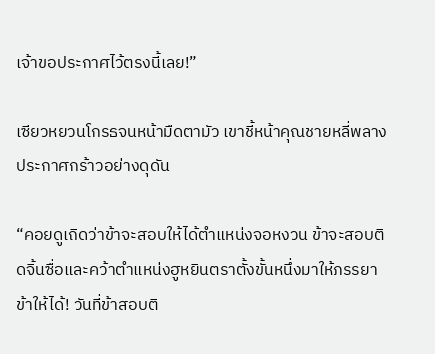เจ้าขอประกาศไว้ตรงนี้เลย!”

เซียวหยวนโกรธจนหน้ามืดตามัว เขาชี้หน้าคุณชายหลี่พลางประกาศกร้าวอย่างดุดัน

“คอยดูเถิดว่าข้าจะสอบให้ได้ตำแหน่งจอหงวน ข้าจะสอบติดจิ้นซื่อและคว้าตำแหน่งฮูหยินตราตั้งขั้นหนึ่งมาให้ภรรยาข้าให้ได้! วันที่ข้าสอบติ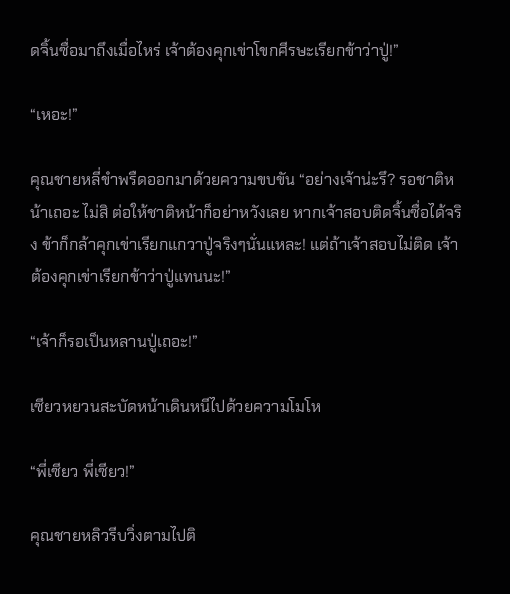ดจิ้นซื่อมาถึงเมื่อไหร่ เจ้าต้องคุกเข่าโขกศีรษะเรียกข้าว่าปู่!”

“เหอะ!”

คุณชายหลี่ขำพรืดออกมาด้วยความขบขัน “อย่างเจ้าน่ะรึ? รอชาติหน้าเถอะ ไม่สิ ต่อให้ชาติหน้าก็อย่าหวังเลย หากเจ้าสอบติดจิ้นซื่อได้จริง ข้าก็กล้าคุกเข่าเรียกแกวาปู่จริงๆนั่นแหละ! แต่ถ้าเจ้าสอบไม่ติด เจ้าต้องคุกเข่าเรียกข้าว่าปู่แทนนะ!”

“เจ้าก็รอเป็นหลานปู่เถอะ!”

เซียวหยวนสะบัดหน้าเดินหนีไปด้วยความโมโห

“พี่เซียว พี่เซียว!”

คุณชายหลิวรีบวิ่งตามไปติ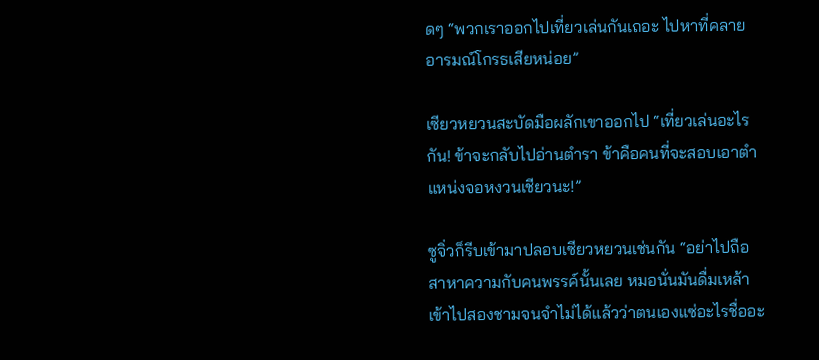ดๆ “พวกเราออกไปเที่ยวเล่นกันเถอะ ไปหาที่คลายอารมณ์โกรธเสียหน่อย”

เซียวหยวนสะบัดมือผลักเขาออกไป “เที่ยวเล่นอะไรกัน! ข้าจะกลับไปอ่านตำรา ข้าคือคนที่จะสอบเอาตำแหน่งจอหงวนเชียวนะ!”

ซูจิ่วก็รีบเข้ามาปลอบเซียวหยวนเช่นกัน “อย่าไปถือสาหาความกับคนพรรค์นั้นเลย หมอนั่นมันดื่มเหล้าเข้าไปสองชามจนจำไม่ได้แล้วว่าตนเองแซ่อะไรชื่ออะ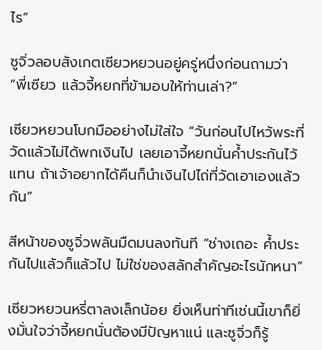ไร”

ซูจิ่วลอบสังเกตเซียวหยวนอยู่ครู่หนึ่งก่อนถามว่า “พี่เซียว แล้วจี้หยกที่ข้ามอบให้ท่านเล่า?”

เซียวหยวนโบกมืออย่างไม่ใส่ใจ “วันก่อนไปไหว้พระที่วัดแล้วไม่ได้พกเงินไป เลยเอาจี้หยกนั่นค้ำประกันไว้แทน ถ้าเจ้าอยากได้คืนก็นำเงินไปไถ่ที่วัดเอาเองแล้วกัน”

สีหน้าของซูจิ่วพลันมืดมนลงทันที “ช่างเถอะ ค้ำประกันไปแล้วก็แล้วไป ไม่ใช่ของสลักสำคัญอะไรนักหนา”

เซียวหยวนหรี่ตาลงเล็กน้อย ยิ่งเห็นท่าทีเช่นนี้เขาก็ยิ่งมั่นใจว่าจี้หยกนั่นต้องมีปัญหาแน่ และซูจิ่วก็รู้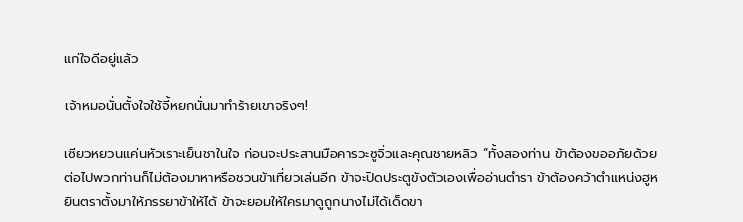แก่ใจดีอยู่แล้ว

เจ้าหมอนั่นตั้งใจใช้จี้หยกนั่นมาทำร้ายเขาจริงๆ!

เซียวหยวนแค่นหัวเราะเย็นชาในใจ ก่อนจะประสานมือคารวะซูจิ่วและคุณชายหลิว “ทั้งสองท่าน ข้าต้องขออภัยด้วย ต่อไปพวกท่านก็ไม่ต้องมาหาหรือชวนข้าเที่ยวเล่นอีก ข้าจะปิดประตูขังตัวเองเพื่ออ่านตำรา ข้าต้องคว้าตำแหน่งฮูหยินตราตั้งมาให้ภรรยาข้าให้ได้ ข้าจะยอมให้ใครมาดูถูกนางไม่ได้เด็ดขา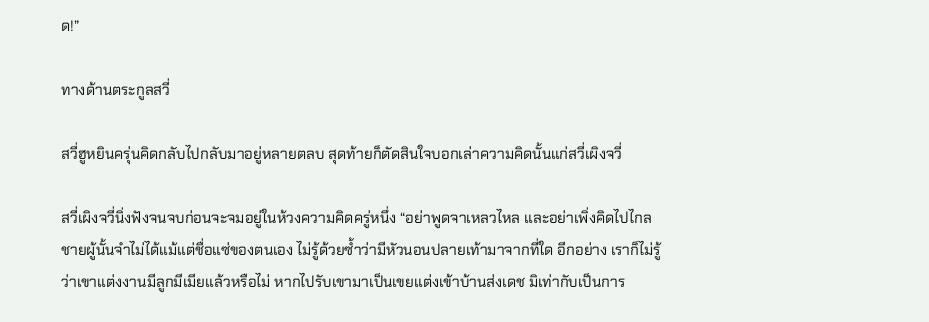ด!”

ทางด้านตระกูลสวี่

สวี่ฮูหยินครุ่นคิดกลับไปกลับมาอยู่หลายตลบ สุดท้ายก็ตัดสินใจบอกเล่าความคิดนั้นแก่สวี่เผิงจวี่

สวี่เผิงจวี่นิ่งฟังจนจบก่อนจะจมอยู่ในห้วงความคิดครู่หนึ่ง “อย่าพูดจาเหลวไหล และอย่าเพิ่งคิดไปไกล ชายผู้นั้นจำไม่ได้แม้แต่ชื่อแซ่ของตนเอง ไม่รู้ด้วยซ้ำว่ามีหัวนอนปลายเท้ามาจากที่ใด อีกอย่าง เราก็ไม่รู้ว่าเขาแต่งงานมีลูกมีเมียแล้วหรือไม่ หากไปรับเขามาเป็นเขยแต่งเข้าบ้านส่งเดช มิเท่ากับเป็นการ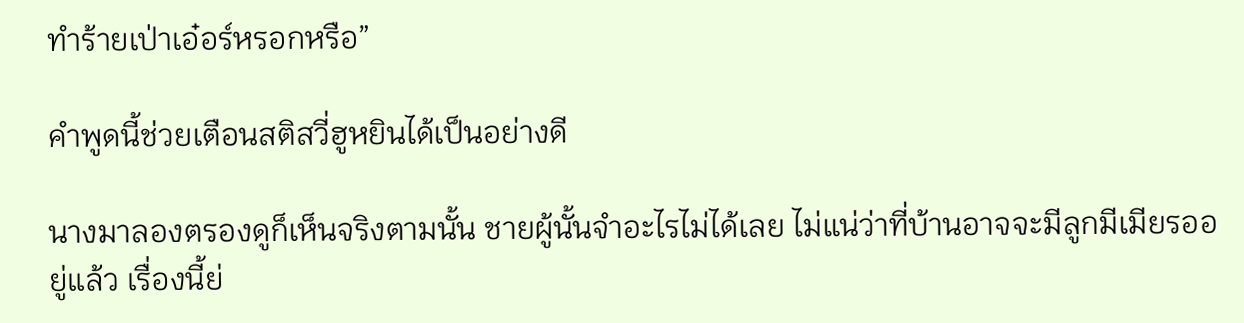ทำร้ายเป่าเอ๋อร์หรอกหรือ”

คำพูดนี้ช่วยเตือนสติสวี่ฮูหยินได้เป็นอย่างดี

นางมาลองตรองดูก็เห็นจริงตามนั้น ชายผู้นั้นจำอะไรไม่ได้เลย ไม่แน่ว่าที่บ้านอาจจะมีลูกมีเมียรออยู่แล้ว เรื่องนี้ย่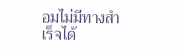อมไม่มีทางสำเร็จได้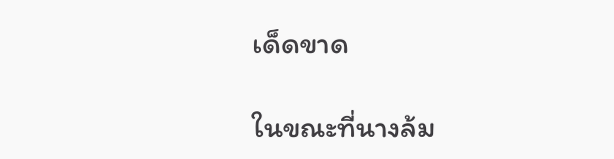เด็ดขาด

ในขณะที่นางล้ม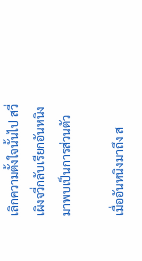เลิกความตั้งใจนั้นไป สวี่เผิงจวี่กลับเรียกอันหนิงมาพบเป็นการส่วนตัว

เมื่ออันหนิงมาถึง ส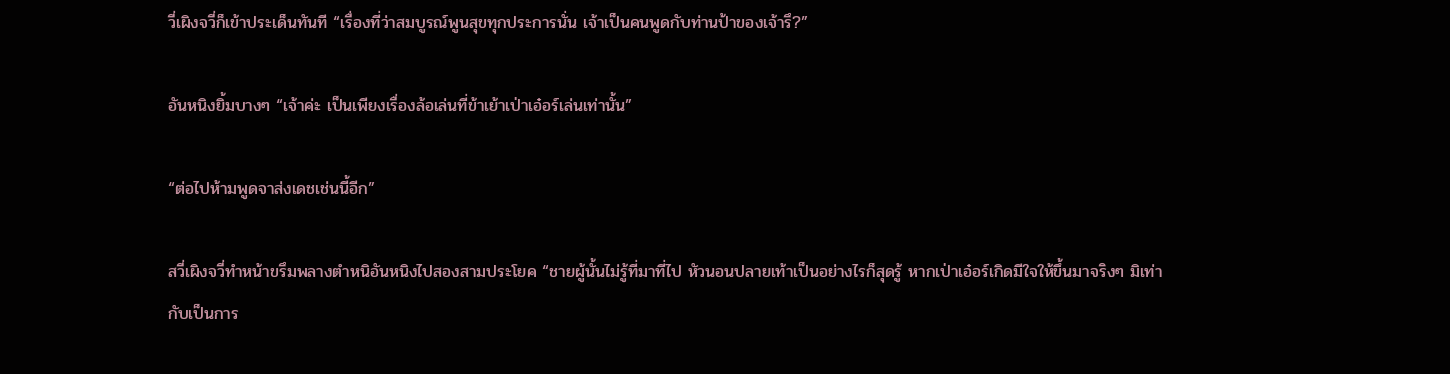วี่เผิงจวี่ก็เข้าประเด็นทันที “เรื่องที่ว่าสมบูรณ์พูนสุขทุกประการนั่น เจ้าเป็นคนพูดกับท่านป้าของเจ้ารึ?”

อันหนิงยิ้มบางๆ “เจ้าค่ะ เป็นเพียงเรื่องล้อเล่นที่ข้าเย้าเป่าเอ๋อร์เล่นเท่านั้น”

“ต่อไปห้ามพูดจาส่งเดชเช่นนี้อีก”

สวี่เผิงจวี่ทำหน้าขรึมพลางตำหนิอันหนิงไปสองสามประโยค “ชายผู้นั้นไม่รู้ที่มาที่ไป หัวนอนปลายเท้าเป็นอย่างไรก็สุดรู้ หากเป่าเอ๋อร์เกิดมีใจให้ขึ้นมาจริงๆ มิเท่ากับเป็นการ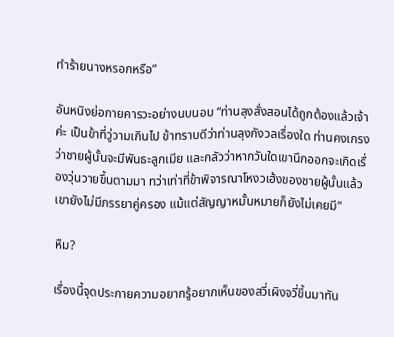ทำร้ายนางหรอกหรือ”

อันหนิงย่อกายคารวะอย่างนบนอบ “ท่านลุงสั่งสอนได้ถูกต้องแล้วเจ้าค่ะ เป็นข้าที่วู่วามเกินไป ข้าทราบดีว่าท่านลุงกังวลเรื่องใด ท่านคงเกรงว่าชายผู้นั้นจะมีพันธะลูกเมีย และกลัวว่าหากวันใดเขานึกออกจะเกิดเรื่องวุ่นวายขึ้นตามมา ทว่าเท่าที่ข้าพิจารณาโหงวเฮ้งของชายผู้นั้นแล้ว เขายังไม่มีภรรยาคู่ครอง แม้แต่สัญญาหมั้นหมายก็ยังไม่เคยมี”

หืม?

เรื่องนี้จุดประกายความอยากรู้อยากเห็นของสวี่เผิงจวี่ขึ้นมาทัน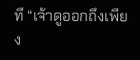ที “เจ้าดูออกถึงเพียง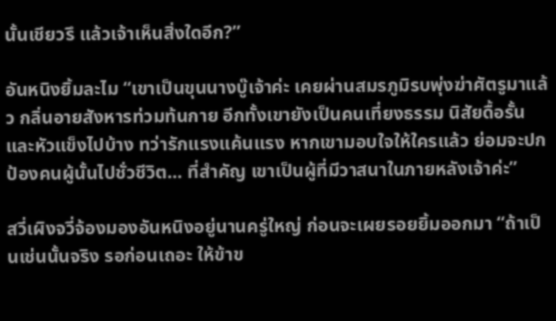นั้นเชียวรึ แล้วเจ้าเห็นสิ่งใดอีก?”

อันหนิงยิ้มละไม “เขาเป็นขุนนางบู๊เจ้าค่ะ เคยผ่านสมรภูมิรบพุ่งฆ่าศัตรูมาแล้ว กลิ่นอายสังหารท่วมท้นกาย อีกทั้งเขายังเป็นคนเที่ยงธรรม นิสัยดื้อรั้นและหัวแข็งไปบ้าง ทว่ารักแรงแค้นแรง หากเขามอบใจให้ใครแล้ว ย่อมจะปกป้องคนผู้นั้นไปชั่วชีวิต... ที่สำคัญ เขาเป็นผู้ที่มีวาสนาในภายหลังเจ้าค่ะ”

สวี่เผิงจวี่จ้องมองอันหนิงอยู่นานครู่ใหญ่ ก่อนจะเผยรอยยิ้มออกมา “ถ้าเป็นเช่นนั้นจริง รอก่อนเถอะ ให้ข้าข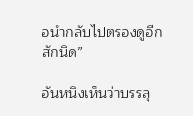อนำกลับไปตรองดูอีกสักนิด”

อันหนิงเห็นว่าบรรลุ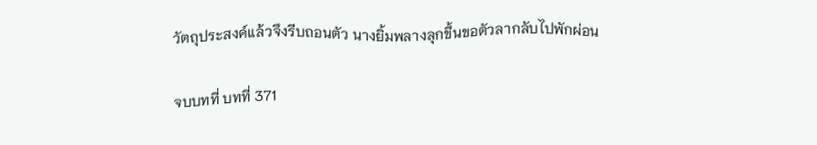วัตถุประสงค์แล้วจึงรีบถอนตัว นางยิ้มพลางลุกขึ้นขอตัวลากลับไปพักผ่อน

จบบทที่ บทที่ 371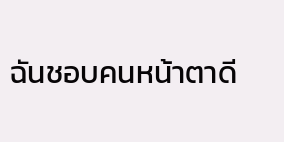ฉันชอบคนหน้าตาดี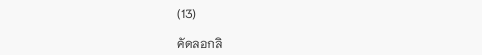(13)

คัดลอกลิ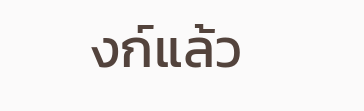งก์แล้ว